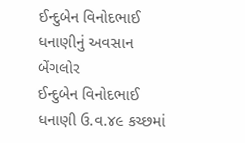ઈન્દુબેન વિનોદભાઈ ધનાણીનું અવસાન
બેંગલોર
ઈન્દુબેન વિનોદભાઈ ધનાણી ઉ.વ.૪૯ કચ્છમાં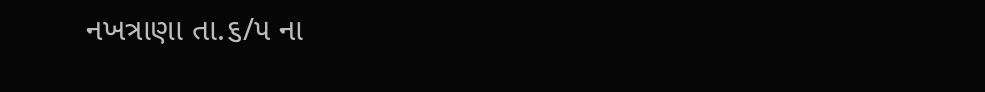નખત્રાણા તા.૬/૫ ના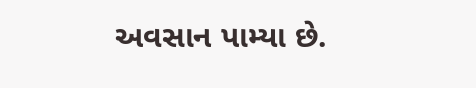અવસાન પામ્યા છે.